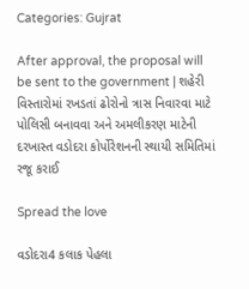Categories: Gujrat

After approval, the proposal will be sent to the government | શહેરી વિસ્તારોમાં રખડતાં ઢોરોનો ત્રાસ નિવારવા માટે પોલિસી બનાવવા અને અમલીકરણ માટેની દરખાસ્ત વડોદરા કોર્પોરેશનની સ્થાયી સમિતિમાં રજૂ કરાઈ

Spread the love

વડોદરા4 કલાક પેહલા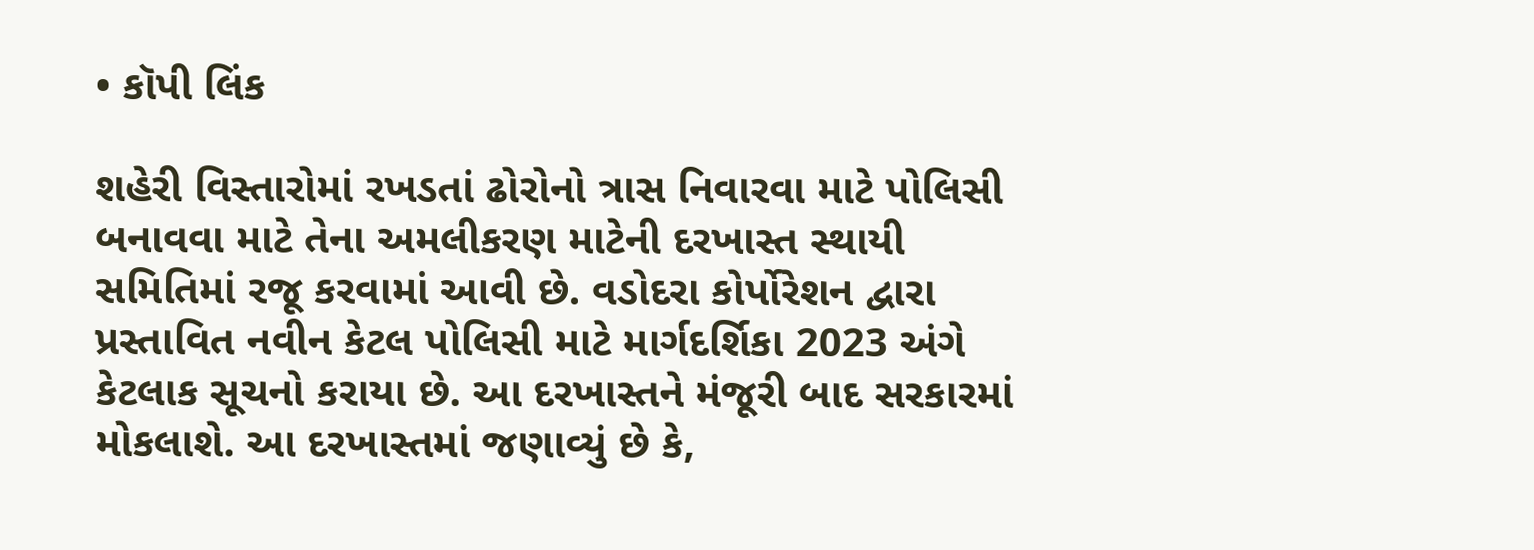• કૉપી લિંક

શહેરી વિસ્તારોમાં રખડતાં ઢોરોનો ત્રાસ નિવારવા માટે પોલિસી બનાવવા માટે તેના અમલીકરણ માટેની દરખાસ્ત સ્થાયી સમિતિમાં રજૂ કરવામાં આવી છે. વડોદરા કોર્પોરેશન દ્વારા પ્રસ્તાવિત નવીન કેટલ પોલિસી માટે માર્ગદર્શિકા 2023 અંગે કેટલાક સૂચનો કરાયા છે. આ દરખાસ્તને મંજૂરી બાદ સરકારમાં મોકલાશે. આ દરખાસ્તમાં જણાવ્યું છે કે,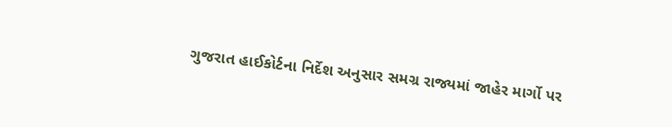ગુજરાત હાઈકોર્ટના નિર્દેશ અનુસાર સમગ્ર રાજ્યમાં જાહેર માર્ગો પર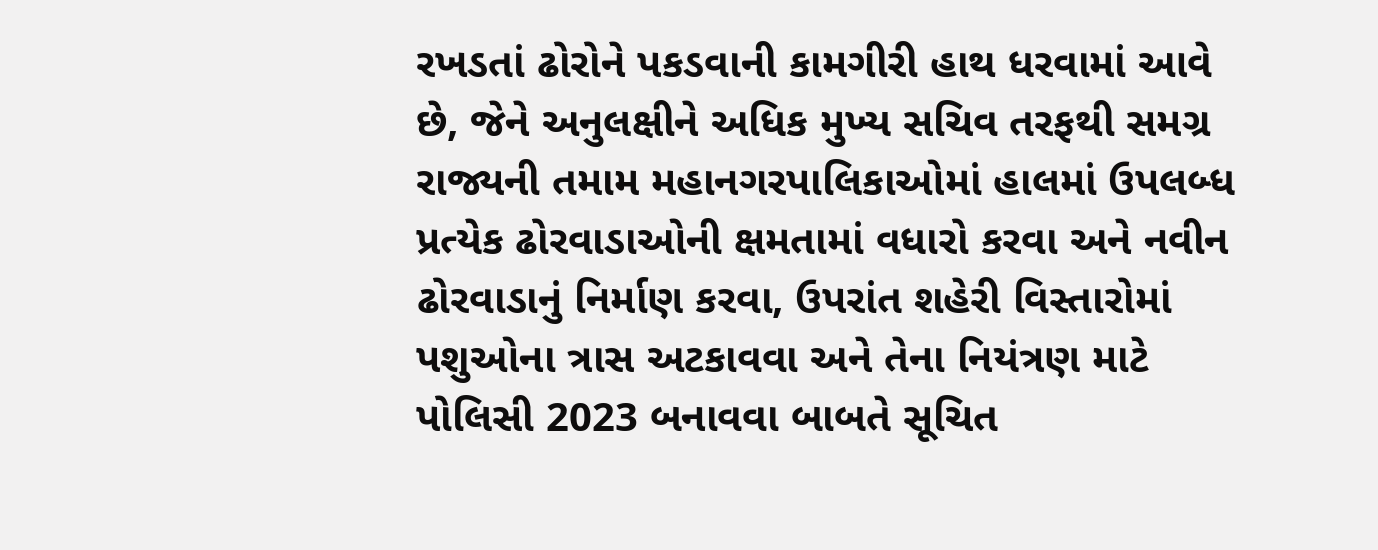રખડતાં ઢોરોને પકડવાની કામગીરી હાથ ધરવામાં આવે છે, જેને અનુલક્ષીને અધિક મુખ્ય સચિવ તરફથી સમગ્ર રાજ્યની તમામ મહાનગરપાલિકાઓમાં હાલમાં ઉપલબ્ધ પ્રત્યેક ઢોરવાડાઓની ક્ષમતામાં વધારો કરવા અને નવીન ઢોરવાડાનું નિર્માણ કરવા, ઉપરાંત શહેરી વિસ્તારોમાં પશુઓના ત્રાસ અટકાવવા અને તેના નિયંત્રણ માટે પોલિસી 2023 બનાવવા બાબતે સૂચિત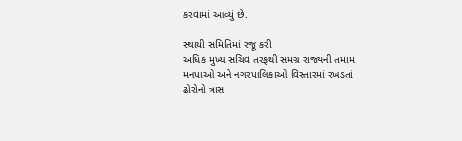કરવામાં આવ્યું છે.

સ્થાયી સમિતિમાં રજૂ કરી
અધિક મુખ્ય સચિવ તરફથી સમગ્ર રાજ્યની તમામ મનપાઓ અને નગરપાલિકાઓ વિસ્તારમાં રખડતાં ઢોરોનો ત્રાસ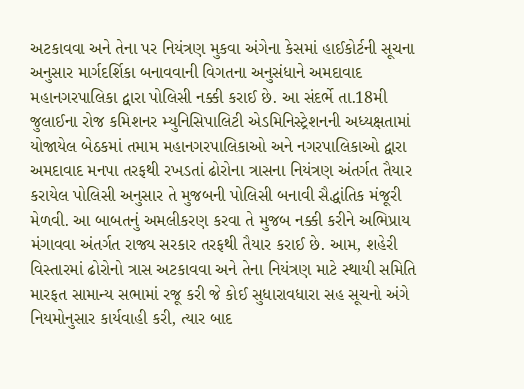અટકાવવા અને તેના પર નિયંત્રણ મુકવા અંગેના કેસમાં હાઈકોર્ટની સૂચના અનુસાર માર્ગદર્શિકા બનાવવાની વિગતના અનુસંધાને અમદાવાદ મહાનગરપાલિકા દ્વારા પોલિસી નક્કી કરાઈ છે. આ સંદર્ભે તા.18મી જુલાઈના રોજ કમિશનર મ્યુનિસિપાલિટી એડમિનિસ્ટ્રેશનની અધ્યક્ષતામાં યોજાયેલ બેઠકમાં તમામ મહાનગરપાલિકાઓ અને નગરપાલિકાઓ દ્વારા અમદાવાદ મનપા તરફથી રખડતાં ઢોરોના ત્રાસના નિયંત્રણ અંતર્ગત તૈયાર કરાયેલ પોલિસી અનુસાર તે મુજબની પોલિસી બનાવી સૈદ્ધાંતિક મંજૂરી મેળવી. આ બાબતનું અમલીકરણ કરવા તે મુજબ નક્કી કરીને અભિપ્રાય મંગાવવા અંતર્ગત રાજ્ય સરકાર તરફથી તૈયાર કરાઈ છે. આમ, શહેરી વિસ્તારમાં ઢોરોનો ત્રાસ અટકાવવા અને તેના નિયંત્રણ માટે સ્થાયી સમિતિ મારફત સામાન્ય સભામાં રજૂ કરી જે કોઈ સુધારાવધારા સહ સૂચનો અંગે નિયમોનુસાર કાર્યવાહી કરી, ત્યાર બાદ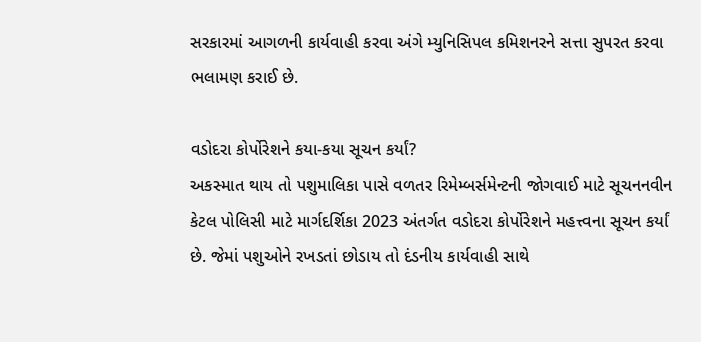સરકારમાં આગળની કાર્યવાહી કરવા અંગે મ્યુનિસિપલ કમિશનરને સત્તા સુપરત કરવા ભલામણ કરાઈ છે.

વડોદરા કોર્પોરેશને કયા-કયા સૂચન કર્યાં?
અકસ્માત થાય તો પશુમાલિકા પાસે વળતર રિમેમ્બર્સમેન્ટની જોગવાઈ માટે સૂચનનવીન કેટલ પોલિસી માટે માર્ગદર્શિકા 2023 અંતર્ગત વડોદરા કોર્પોરેશને મહત્ત્વના સૂચન કર્યાં છે. જેમાં પશુઓને રખડતાં છોડાય તો દંડનીય કાર્યવાહી સાથે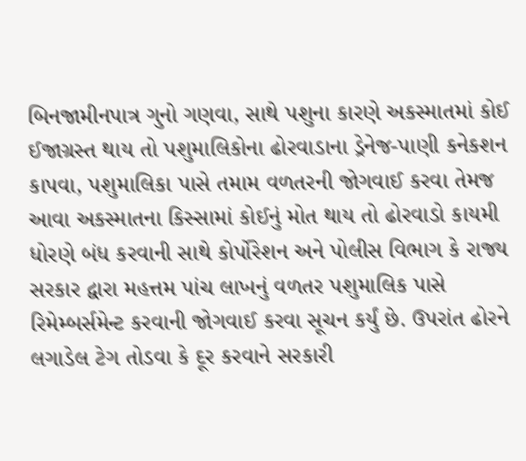બિનજામીનપાત્ર ગુનો ગણવા, સાથે પશુના કારણે અકસ્માતમાં કોઈ ઈજાગ્રસ્ત થાય તો પશુમાલિકોના ઢોરવાડાના ડ્રેનેજ-પાણી કનેકશન કાપવા, પશુમાલિકા પાસે તમામ વળતરની જોગવાઈ કરવા તેમજ આવા અકસ્માતના કિસ્સામાં કોઈનું મોત થાય તો ઢોરવાડો કાયમી ધોરણે બંધ કરવાની સાથે કોર્પોરેશન અને પોલીસ વિભાગ કે રાજ્ય સરકાર દ્વારા મહત્તમ પાંચ લાખનું વળતર પશુમાલિક પાસે રિમેમ્બર્સમેન્ટ કરવાની જોગવાઈ કરવા સૂચન કર્યું છે. ઉપરાંત ઢોરને લગાડેલ ટેગ તોડવા કે દૂર કરવાને સરકારી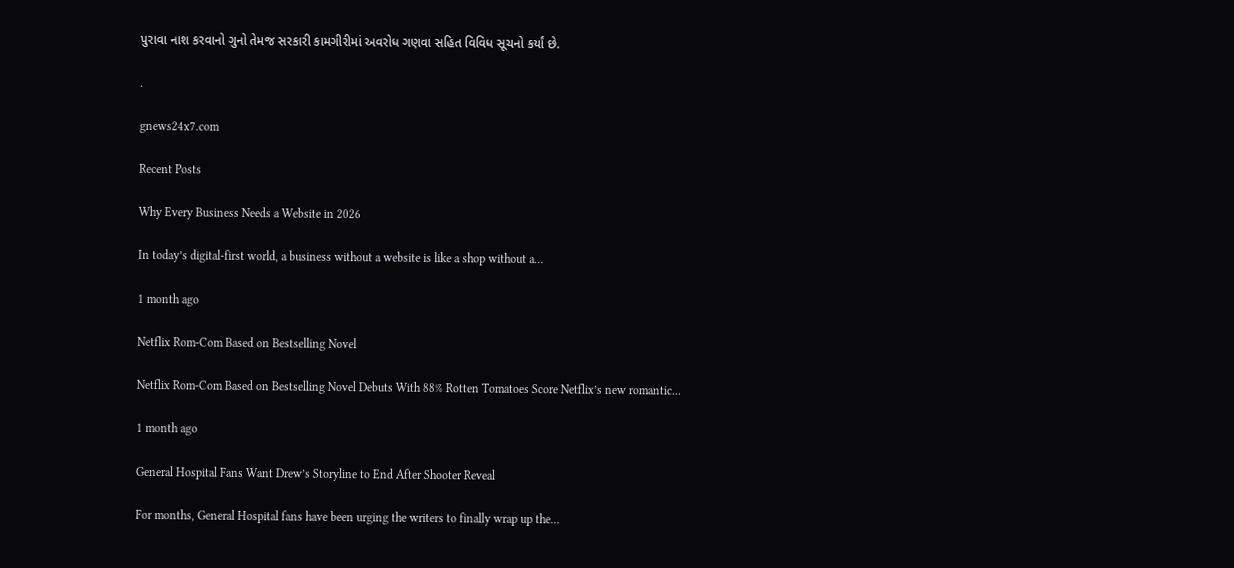પુરાવા નાશ કરવાનો ગુનો તેમજ સરકારી કામગીરીમાં અવરોધ ગણવા સહિત વિવિધ સૂચનો કર્યાં છે.

.

gnews24x7.com

Recent Posts

Why Every Business Needs a Website in 2026

In today’s digital-first world, a business without a website is like a shop without a…

1 month ago

Netflix Rom-Com Based on Bestselling Novel

Netflix Rom-Com Based on Bestselling Novel Debuts With 88% Rotten Tomatoes Score Netflix’s new romantic…

1 month ago

General Hospital Fans Want Drew’s Storyline to End After Shooter Reveal

For months, General Hospital fans have been urging the writers to finally wrap up the…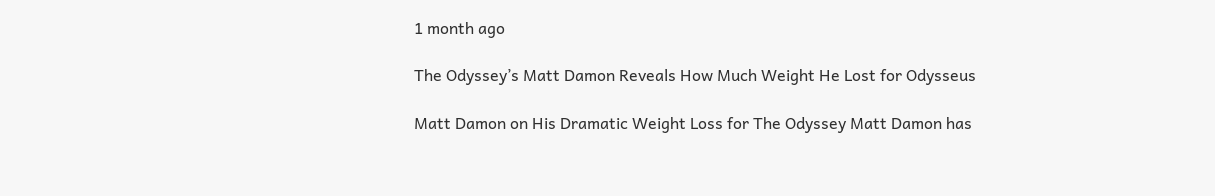1 month ago

The Odyssey’s Matt Damon Reveals How Much Weight He Lost for Odysseus

Matt Damon on His Dramatic Weight Loss for The Odyssey Matt Damon has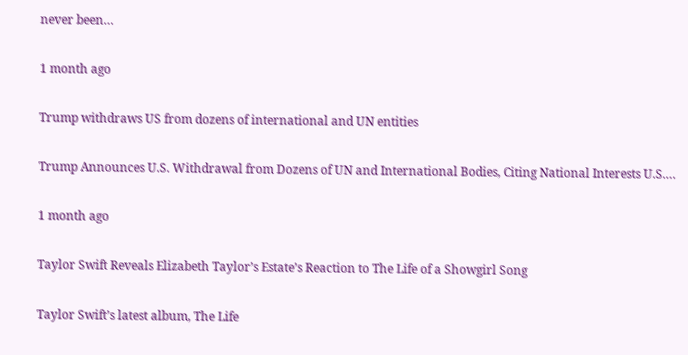never been…

1 month ago

Trump withdraws US from dozens of international and UN entities

Trump Announces U.S. Withdrawal from Dozens of UN and International Bodies, Citing National Interests U.S.…

1 month ago

Taylor Swift Reveals Elizabeth Taylor’s Estate’s Reaction to The Life of a Showgirl Song

Taylor Swift’s latest album, The Life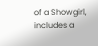of a Showgirl, includes a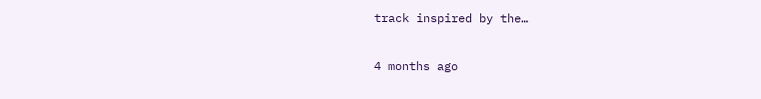track inspired by the…

4 months ago